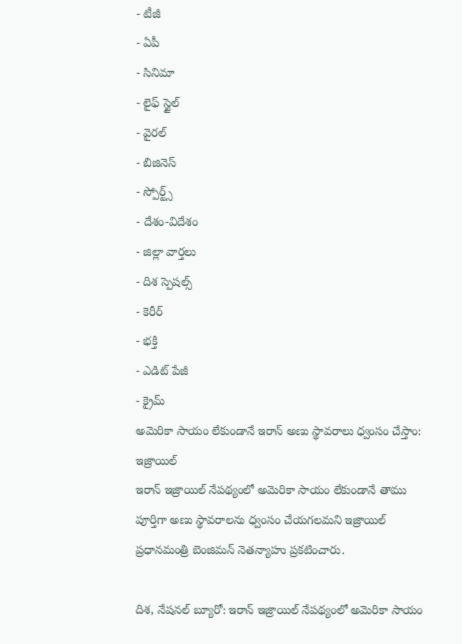- టీజీ
- ఏపీ
- సినిమా
- లైఫ్ స్టైల్
- వైరల్
- బిజినెస్
- స్పోర్ట్స్
- దేశం-విదేశం
- జిల్లా వార్తలు
- దిశ స్పెషల్స్
- కెరీర్
- భక్తి
- ఎడిట్ పేజీ
- క్రైమ్
అమెరికా సాయం లేకుండానే ఇరాన్ అణు స్థావరాలు ధ్వంసం చేస్తాం: ఇజ్రాయిల్
ఇరాన్ ఇజ్రాయిల్ నేపథ్యంలో అమెరికా సాయం లేకుండానే తాము పూర్తిగా అణు స్థావరాలను ధ్వంసం చేయగలమని ఇజ్రాయిల్ ప్రధానమంత్రి బెంజిమన్ నెతన్యాహు ప్రకటించారు.

దిశ, నేషనల్ బ్యూరో: ఇరాన్ ఇజ్రాయిల్ నేపథ్యంలో అమెరికా సాయం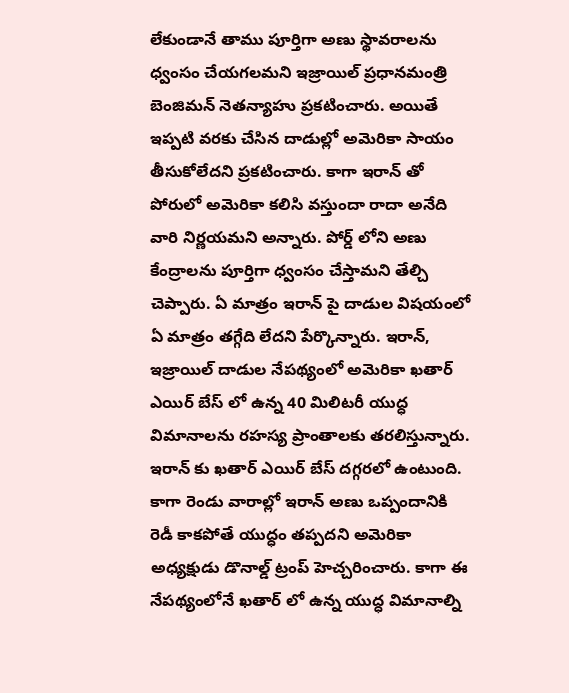లేకుండానే తాము పూర్తిగా అణు స్థావరాలను ధ్వంసం చేయగలమని ఇజ్రాయిల్ ప్రధానమంత్రి బెంజిమన్ నెతన్యాహు ప్రకటించారు. అయితే ఇప్పటి వరకు చేసిన దాడుల్లో అమెరికా సాయం తీసుకోలేదని ప్రకటించారు. కాగా ఇరాన్ తో పోరులో అమెరికా కలిసి వస్తుందా రాదా అనేది వారి నిర్ణయమని అన్నారు. పోర్డ్ లోని అణు కేంద్రాలను పూర్తిగా ధ్వంసం చేస్తామని తేల్చి చెప్పారు. ఏ మాత్రం ఇరాన్ పై దాడుల విషయంలో ఏ మాత్రం తగ్గేది లేదని పేర్కొన్నారు. ఇరాన్, ఇజ్రాయిల్ దాడుల నేపథ్యంలో అమెరికా ఖతార్ ఎయిర్ బేస్ లో ఉన్న 40 మిలిటరీ యుద్ధ విమానాలను రహస్య ప్రాంతాలకు తరలిస్తున్నారు. ఇరాన్ కు ఖతార్ ఎయిర్ బేస్ దగ్గరలో ఉంటుంది. కాగా రెండు వారాల్లో ఇరాన్ అణు ఒప్పందానికి రెడీ కాకపోతే యుద్ధం తప్పదని అమెరికా అధ్యక్షుడు డొనాల్డ్ ట్రంప్ హెచ్చరించారు. కాగా ఈ నేపథ్యంలోనే ఖతార్ లో ఉన్న యుద్ధ విమానాల్ని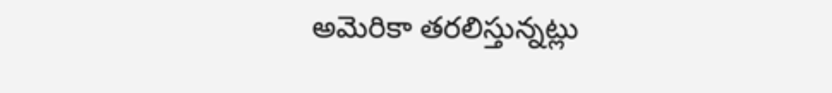అమెరికా తరలిస్తున్నట్లు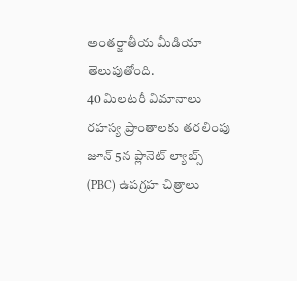అంతర్జాతీయ మీడియా తెలుపుతోంది.
40 మిలటరీ విమానాలు రహస్య ప్రాంతాలకు తరలింపు
జూన్ 5న ప్లానెట్ ల్యాబ్స్ (PBC) ఉపగ్రహ చిత్రాలు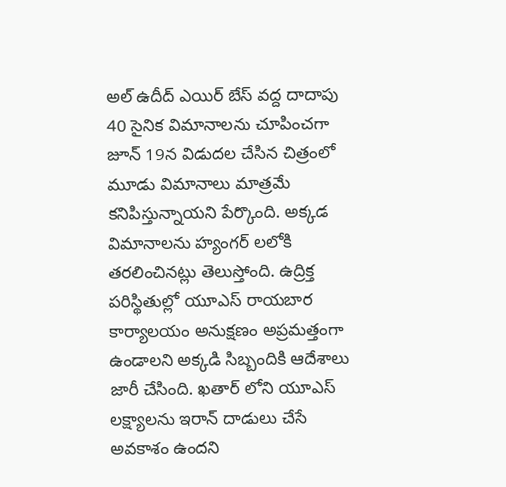అల్ ఉదీద్ ఎయిర్ బేస్ వద్ద దాదాపు 40 సైనిక విమానాలను చూపించగా జూన్ 19న విడుదల చేసిన చిత్రంలో మూడు విమానాలు మాత్రమే కనిపిస్తున్నాయని పేర్కొంది. అక్కడ విమానాలను హ్యంగర్ లలోకి తరలించినట్లు తెలుస్తోంది. ఉద్రిక్త పరిస్థితుల్లో యూఎస్ రాయబార కార్యాలయం అనుక్షణం అప్రమత్తంగా ఉండాలని అక్కడి సిబ్బందికి ఆదేశాలు జారీ చేసింది. ఖతార్ లోని యూఎస్ లక్ష్యాలను ఇరాన్ దాడులు చేసే అవకాశం ఉందని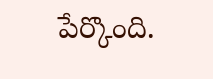పేర్కొంది.